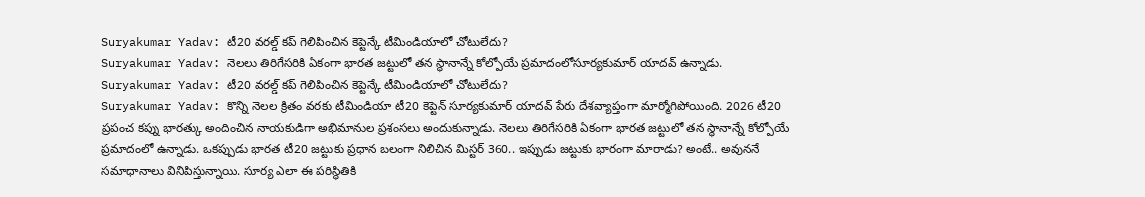Suryakumar Yadav: టీ20 వరల్డ్ కప్ గెలిపించిన కెప్టెన్కే టీమిండియాలో చోటులేదు?
Suryakumar Yadav: నెలలు తిరిగేసరికి ఏకంగా భారత జట్టులో తన స్థానాన్నే కోల్పోయే ప్రమాదంలోసూర్యకుమార్ యాదవ్ ఉన్నాడు.
Suryakumar Yadav: టీ20 వరల్డ్ కప్ గెలిపించిన కెప్టెన్కే టీమిండియాలో చోటులేదు?
Suryakumar Yadav: కొన్ని నెలల క్రితం వరకు టీమిండియా టీ20 కెప్టెన్ సూర్యకుమార్ యాదవ్ పేరు దేశవ్యాప్తంగా మార్మోగిపోయింది. 2026 టీ20 ప్రపంచ కప్ను భారత్కు అందించిన నాయకుడిగా అభిమానుల ప్రశంసలు అందుకున్నాడు. నెలలు తిరిగేసరికి ఏకంగా భారత జట్టులో తన స్థానాన్నే కోల్పోయే ప్రమాదంలో ఉన్నాడు. ఒకప్పుడు భారత టీ20 జట్టుకు ప్రధాన బలంగా నిలిచిన మిస్టర్ 360.. ఇప్పుడు జట్టుకు భారంగా మారాడు? అంటే.. అవుననే సమాధానాలు వినిపిస్తున్నాయి. సూర్య ఎలా ఈ పరిస్థితికి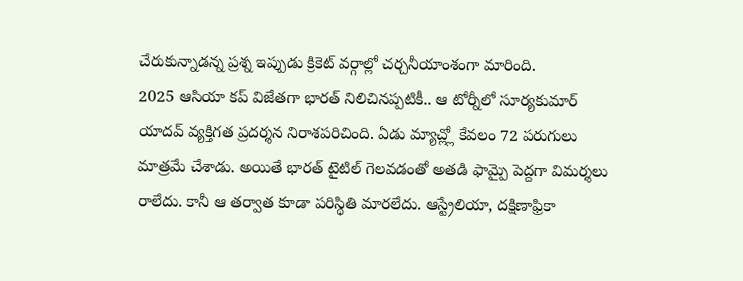చేరుకున్నాడన్న ప్రశ్న ఇప్పుడు క్రికెట్ వర్గాల్లో చర్చనీయాంశంగా మారింది.
2025 ఆసియా కప్ విజేతగా భారత్ నిలిచినప్పటికీ.. ఆ టోర్నీలో సూర్యకుమార్ యాదవ్ వ్యక్తిగత ప్రదర్శన నిరాశపరిచింది. ఏడు మ్యాచ్ల్లో కేవలం 72 పరుగులు మాత్రమే చేశాడు. అయితే భారత్ టైటిల్ గెలవడంతో అతడి ఫామ్పై పెద్దగా విమర్శలు రాలేదు. కానీ ఆ తర్వాత కూడా పరిస్థితి మారలేదు. ఆస్ట్రేలియా, దక్షిణాఫ్రికా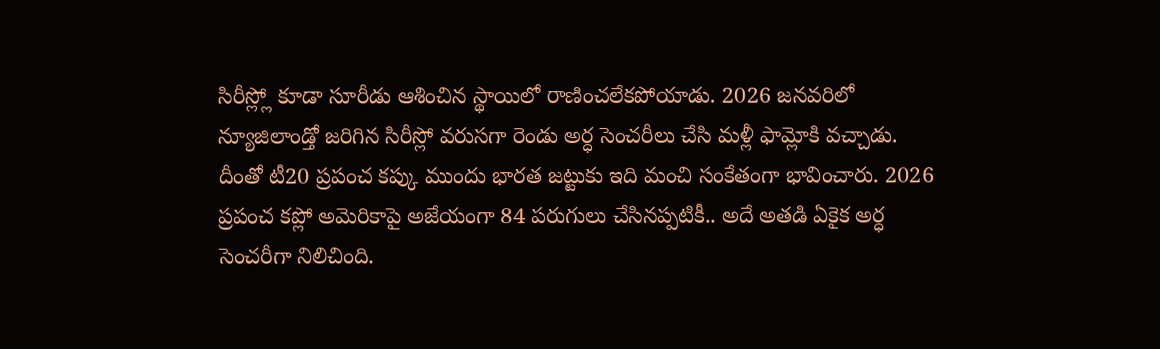సిరీస్ల్లో కూడా సూరీడు ఆశించిన స్థాయిలో రాణించలేకపోయాడు. 2026 జనవరిలో న్యూజిలాండ్తో జరిగిన సిరీస్లో వరుసగా రెండు అర్ధ సెంచరీలు చేసి మళ్లీ ఫామ్లోకి వచ్చాడు. దీంతో టీ20 ప్రపంచ కప్కు ముందు భారత జట్టుకు ఇది మంచి సంకేతంగా భావించారు. 2026 ప్రపంచ కప్లో అమెరికాపై అజేయంగా 84 పరుగులు చేసినప్పటికీ.. అదే అతడి ఏకైక అర్ధ సెంచరీగా నిలిచింది.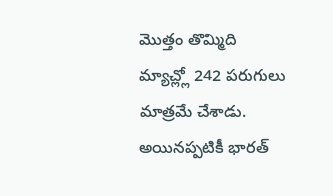మొత్తం తొమ్మిది మ్యాచ్ల్లో 242 పరుగులు మాత్రమే చేశాడు. అయినప్పటికీ భారత్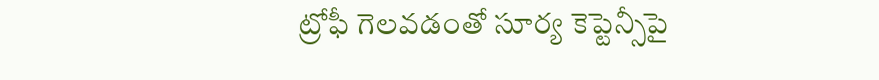ట్రోఫీ గెలవడంతో సూర్య కెప్టెన్సీపై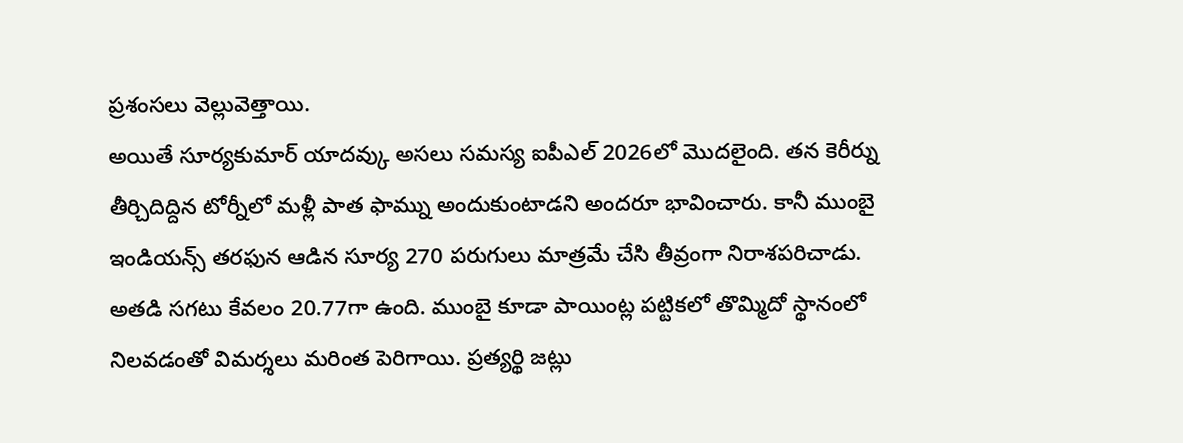ప్రశంసలు వెల్లువెత్తాయి.
అయితే సూర్యకుమార్ యాదవ్కు అసలు సమస్య ఐపీఎల్ 2026లో మొదలైంది. తన కెరీర్ను తీర్చిదిద్దిన టోర్నీలో మళ్లీ పాత ఫామ్ను అందుకుంటాడని అందరూ భావించారు. కానీ ముంబై ఇండియన్స్ తరఫున ఆడిన సూర్య 270 పరుగులు మాత్రమే చేసి తీవ్రంగా నిరాశపరిచాడు. అతడి సగటు కేవలం 20.77గా ఉంది. ముంబై కూడా పాయింట్ల పట్టికలో తొమ్మిదో స్థానంలో నిలవడంతో విమర్శలు మరింత పెరిగాయి. ప్రత్యర్థి జట్లు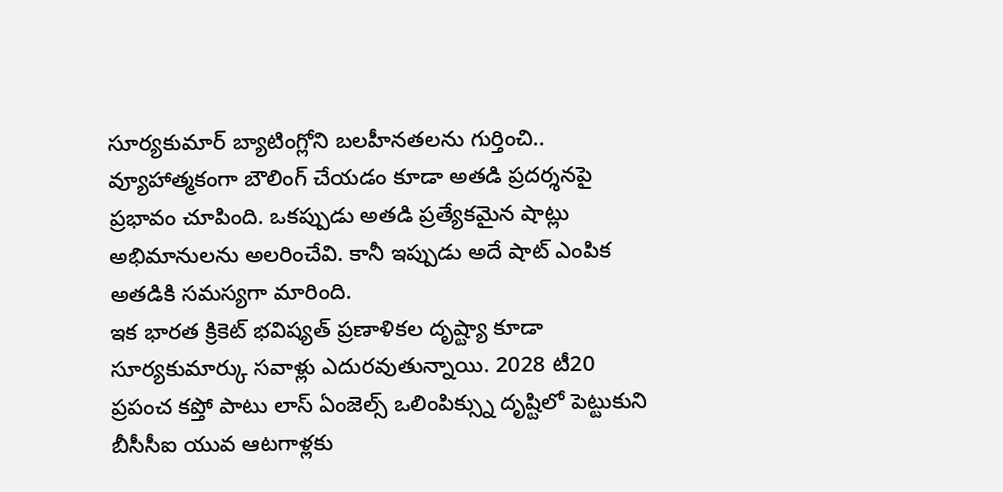సూర్యకుమార్ బ్యాటింగ్లోని బలహీనతలను గుర్తించి.. వ్యూహాత్మకంగా బౌలింగ్ చేయడం కూడా అతడి ప్రదర్శనపై ప్రభావం చూపింది. ఒకప్పుడు అతడి ప్రత్యేకమైన షాట్లు అభిమానులను అలరించేవి. కానీ ఇప్పుడు అదే షాట్ ఎంపిక అతడికి సమస్యగా మారింది.
ఇక భారత క్రికెట్ భవిష్యత్ ప్రణాళికల దృష్ట్యా కూడా సూర్యకుమార్కు సవాళ్లు ఎదురవుతున్నాయి. 2028 టీ20 ప్రపంచ కప్తో పాటు లాస్ ఏంజెల్స్ ఒలింపిక్స్ను దృష్టిలో పెట్టుకుని బీసీసీఐ యువ ఆటగాళ్లకు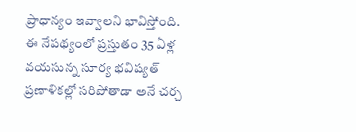ప్రాధాన్యం ఇవ్వాలని భావిస్తోంది. ఈ నేపథ్యంలో ప్రస్తుతం 35 ఏళ్ల వయసున్న సూర్య భవిష్యత్ ప్రణాళికల్లో సరిపోతాడా అనే చర్చ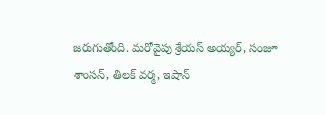జరుగుతోంది. మరోవైపు శ్రేయస్ అయ్యర్, సంజూ శాంసన్, తిలక్ వర్మ, ఇషాన్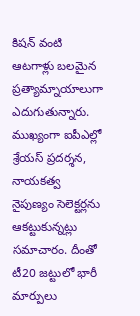కిషన్ వంటి ఆటగాళ్లు బలమైన ప్రత్యామ్నాయాలుగా ఎదుగుతున్నారు. ముఖ్యంగా ఐపీఎల్లో శ్రేయస్ ప్రదర్శన, నాయకత్వ నైపుణ్యం సెలెక్టర్లను ఆకట్టుకున్నట్లు సమాచారం. దీంతో టీ20 జట్టులో భారీ మార్పులు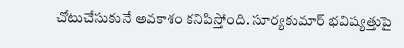చోటుచేసుకునే అవకాశం కనిపిస్తోంది. సూర్యకుమార్ భవిష్యత్తుపై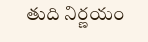తుది నిర్ణయం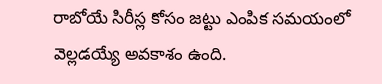రాబోయే సిరీస్ల కోసం జట్టు ఎంపిక సమయంలో వెల్లడయ్యే అవకాశం ఉంది.